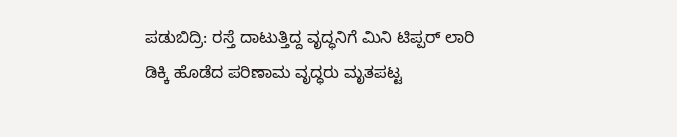ಪಡುಬಿದ್ರಿ: ರಸ್ತೆ ದಾಟುತ್ತಿದ್ದ ವೃದ್ಧನಿಗೆ ಮಿನಿ ಟಿಪ್ಪರ್ ಲಾರಿ ಡಿಕ್ಕಿ ಹೊಡೆದ ಪರಿಣಾಮ ವೃದ್ಧರು ಮೃತಪಟ್ಟ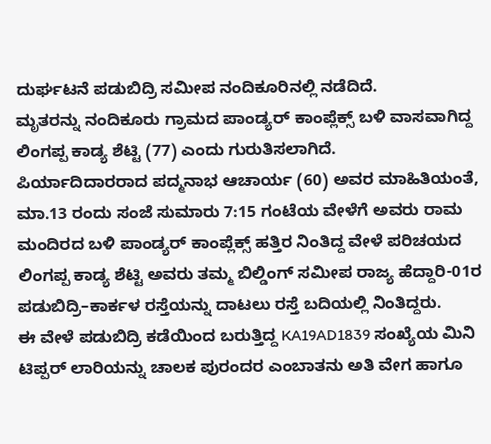ದುರ್ಘಟನೆ ಪಡುಬಿದ್ರಿ ಸಮೀಪ ನಂದಿಕೂರಿನಲ್ಲಿ ನಡೆದಿದೆ.
ಮೃತರನ್ನು ನಂದಿಕೂರು ಗ್ರಾಮದ ಪಾಂಡ್ಯರ್ ಕಾಂಪ್ಲೆಕ್ಸ್ ಬಳಿ ವಾಸವಾಗಿದ್ದ ಲಿಂಗಪ್ಪ ಕಾಡ್ಯ ಶೆಟ್ಟಿ (77) ಎಂದು ಗುರುತಿಸಲಾಗಿದೆ.
ಪಿರ್ಯಾದಿದಾರರಾದ ಪದ್ಮನಾಭ ಆಚಾರ್ಯ (60) ಅವರ ಮಾಹಿತಿಯಂತೆ, ಮಾ.13 ರಂದು ಸಂಜೆ ಸುಮಾರು 7:15 ಗಂಟೆಯ ವೇಳೆಗೆ ಅವರು ರಾಮ ಮಂದಿರದ ಬಳಿ ಪಾಂಡ್ಯರ್ ಕಾಂಪ್ಲೆಕ್ಸ್ ಹತ್ತಿರ ನಿಂತಿದ್ದ ವೇಳೆ ಪರಿಚಯದ ಲಿಂಗಪ್ಪ ಕಾಡ್ಯ ಶೆಟ್ಟಿ ಅವರು ತಮ್ಮ ಬಿಲ್ಡಿಂಗ್ ಸಮೀಪ ರಾಜ್ಯ ಹೆದ್ದಾರಿ-01ರ ಪಡುಬಿದ್ರಿ–ಕಾರ್ಕಳ ರಸ್ತೆಯನ್ನು ದಾಟಲು ರಸ್ತೆ ಬದಿಯಲ್ಲಿ ನಿಂತಿದ್ದರು.
ಈ ವೇಳೆ ಪಡುಬಿದ್ರಿ ಕಡೆಯಿಂದ ಬರುತ್ತಿದ್ದ KA19AD1839 ಸಂಖ್ಯೆಯ ಮಿನಿ ಟಿಪ್ಪರ್ ಲಾರಿಯನ್ನು ಚಾಲಕ ಪುರಂದರ ಎಂಬಾತನು ಅತಿ ವೇಗ ಹಾಗೂ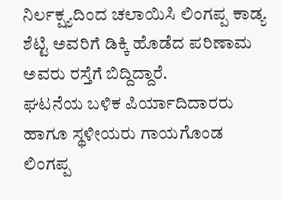ನಿರ್ಲಕ್ಷ್ಯದಿಂದ ಚಲಾಯಿಸಿ ಲಿಂಗಪ್ಪ ಕಾಡ್ಯ ಶೆಟ್ಟಿ ಅವರಿಗೆ ಡಿಕ್ಕಿ ಹೊಡೆದ ಪರಿಣಾಮ ಅವರು ರಸ್ತೆಗೆ ಬಿದ್ದಿದ್ದಾರೆ.
ಘಟನೆಯ ಬಳಿಕ ಪಿರ್ಯಾದಿದಾರರು ಹಾಗೂ ಸ್ಥಳೀಯರು ಗಾಯಗೊಂಡ ಲಿಂಗಪ್ಪ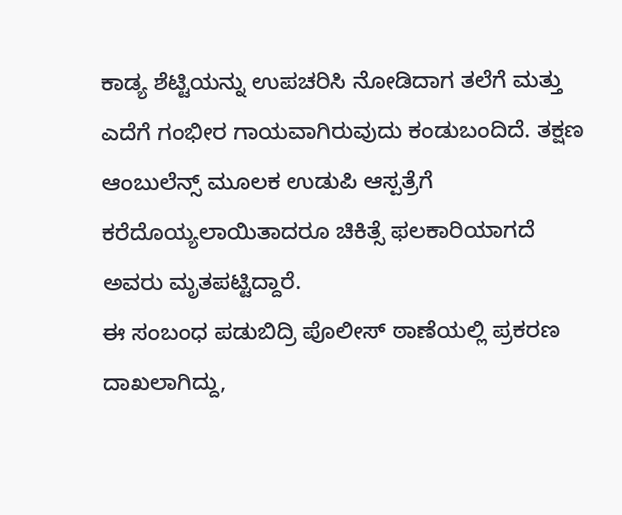ಕಾಡ್ಯ ಶೆಟ್ಟಿಯನ್ನು ಉಪಚರಿಸಿ ನೋಡಿದಾಗ ತಲೆಗೆ ಮತ್ತು ಎದೆಗೆ ಗಂಭೀರ ಗಾಯವಾಗಿರುವುದು ಕಂಡುಬಂದಿದೆ. ತಕ್ಷಣ ಆಂಬುಲೆನ್ಸ್ ಮೂಲಕ ಉಡುಪಿ ಆಸ್ಪತ್ರೆಗೆ ಕರೆದೊಯ್ಯಲಾಯಿತಾದರೂ ಚಿಕಿತ್ಸೆ ಫಲಕಾರಿಯಾಗದೆ ಅವರು ಮೃತಪಟ್ಟಿದ್ದಾರೆ.
ಈ ಸಂಬಂಧ ಪಡುಬಿದ್ರಿ ಪೊಲೀಸ್ ಠಾಣೆಯಲ್ಲಿ ಪ್ರಕರಣ ದಾಖಲಾಗಿದ್ದು,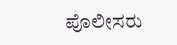ಪೊಲೀಸರು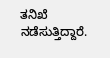ತನಿಖೆ ನಡೆಸುತ್ತಿದ್ದಾರೆ.